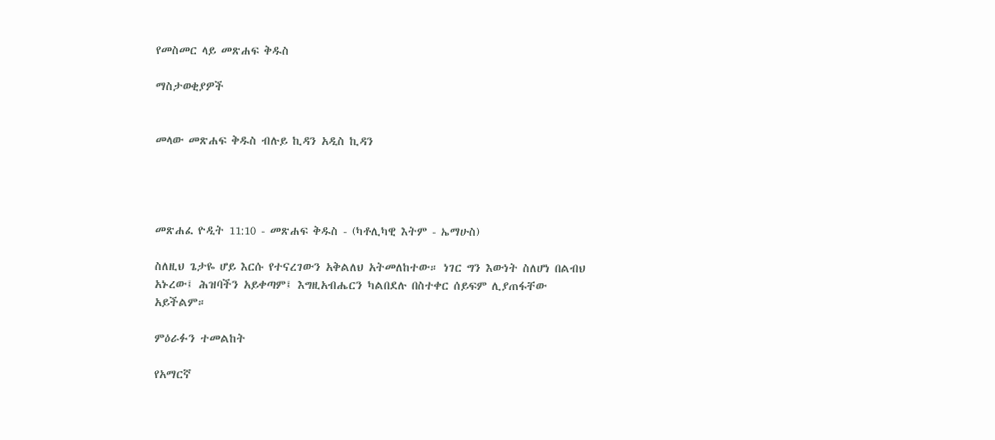የመስመር ላይ መጽሐፍ ቅዱስ

ማስታወቂያዎች


መላው መጽሐፍ ቅዱስ ብሉይ ኪዳን አዲስ ኪዳን




መጽሐፈ ዮዲት 11:10 - መጽሐፍ ቅዱስ - (ካቶሊካዊ እትም - ኤማሁስ)

ስለዚህ ጌታዬ ሆይ እርሱ የተናረገውን አቅልለህ አትመለከተው። ነገር ግን እውነት ስለሆነ በልብህ አኑረው፤ ሕዝባችን አይቀጣም፤ እግዚአብሔርን ካልበደሉ በስተቀር ሰይፍም ሊያጠፋቸው አይችልም።

ምዕራፉን ተመልከት

የአማርኛ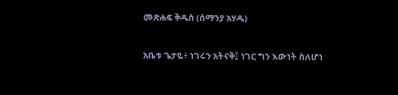መጽሐፍ ቅዱስ (ሰማንያ አሃዱ)

አቤቱ ጌታዬ፥ ነገሩን አትናቅ፤ ነገር ግን እውነት ስለሆነ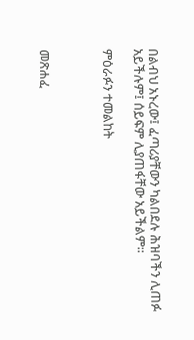በልብህ አኑረው፤ ፈጣሪያቸውን ካልበደሉ ሕዝባችን ሊጠፉ አይችሉም፤ ሰይፍም ሊያጠፋቸው አይችልም።

ምዕራፉን ተመልከት



መጽሐፈ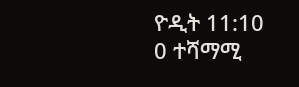ዮዲት 11:10
0 ተሻማሚ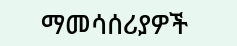ማመሳሰሪያዎች